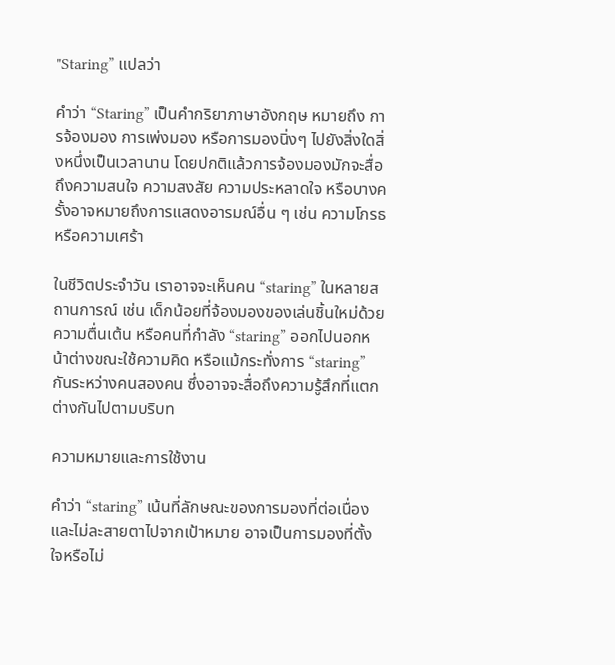"Staring” แปลว่า

คำว่า “Staring” เป็นคำกริยาภาษาอังกฤษ หมายถึง การจ้องมอง การเพ่งมอง หรือการมองนิ่งๆ ไปยังสิ่งใดสิ่งหนึ่งเป็นเวลานาน โดยปกติแล้วการจ้องมองมักจะสื่อถึงความสนใจ ความสงสัย ความประหลาดใจ หรือบางครั้งอาจหมายถึงการแสดงอารมณ์อื่น ๆ เช่น ความโกรธ หรือความเศร้า

ในชีวิตประจำวัน เราอาจจะเห็นคน “staring” ในหลายสถานการณ์ เช่น เด็กน้อยที่จ้องมองของเล่นชิ้นใหม่ด้วยความตื่นเต้น หรือคนที่กำลัง “staring” ออกไปนอกหน้าต่างขณะใช้ความคิด หรือแม้กระทั่งการ “staring” กันระหว่างคนสองคน ซึ่งอาจจะสื่อถึงความรู้สึกที่แตกต่างกันไปตามบริบท

ความหมายและการใช้งาน

คำว่า “staring” เน้นที่ลักษณะของการมองที่ต่อเนื่องและไม่ละสายตาไปจากเป้าหมาย อาจเป็นการมองที่ตั้งใจหรือไม่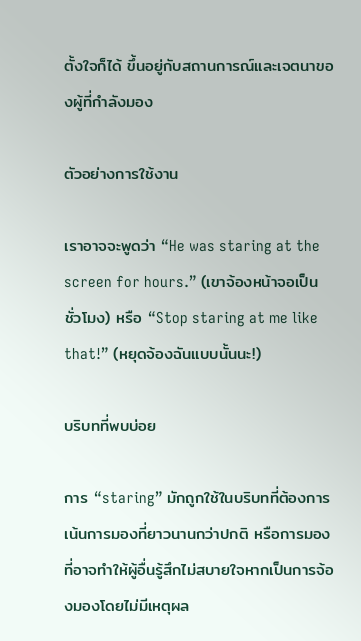ตั้งใจก็ได้ ขึ้นอยู่กับสถานการณ์และเจตนาของผู้ที่กำลังมอง

ตัวอย่างการใช้งาน

เราอาจจะพูดว่า “He was staring at the screen for hours.” (เขาจ้องหน้าจอเป็นชั่วโมง) หรือ “Stop staring at me like that!” (หยุดจ้องฉันแบบนั้นนะ!)

บริบทที่พบบ่อย

การ “staring” มักถูกใช้ในบริบทที่ต้องการเน้นการมองที่ยาวนานกว่าปกติ หรือการมองที่อาจทำให้ผู้อื่นรู้สึกไม่สบายใจหากเป็นการจ้องมองโดยไม่มีเหตุผล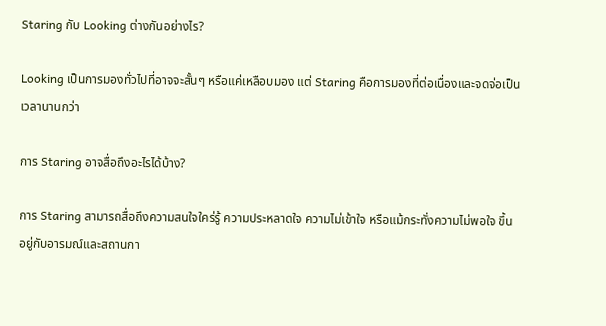Staring กับ Looking ต่างกันอย่างไร?

Looking เป็นการมองทั่วไปที่อาจจะสั้นๆ หรือแค่เหลือบมอง แต่ Staring คือการมองที่ต่อเนื่องและจดจ่อเป็นเวลานานกว่า

การ Staring อาจสื่อถึงอะไรได้บ้าง?

การ Staring สามารถสื่อถึงความสนใจใคร่รู้ ความประหลาดใจ ความไม่เข้าใจ หรือแม้กระทั่งความไม่พอใจ ขึ้นอยู่กับอารมณ์และสถานกา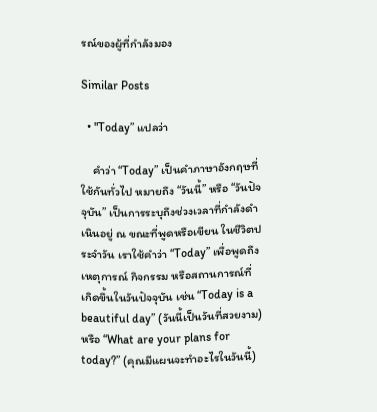รณ์ของผู้ที่กำลังมอง

Similar Posts

  • "Today” แปลว่า

    คำว่า “Today” เป็นคำภาษาอังกฤษที่ใช้กันทั่วไป หมายถึง “วันนี้” หรือ “วันปัจจุบัน” เป็นการระบุถึงช่วงเวลาที่กำลังดำเนินอยู่ ณ ขณะที่พูดหรือเขียน ในชีวิตประจำวัน เราใช้คำว่า “Today” เพื่อพูดถึงเหตุการณ์ กิจกรรม หรือสถานการณ์ที่เกิดขึ้นในวันปัจจุบัน เช่น “Today is a beautiful day” (วันนี้เป็นวันที่สวยงาม) หรือ “What are your plans for today?” (คุณมีแผนจะทำอะไรในวันนี้)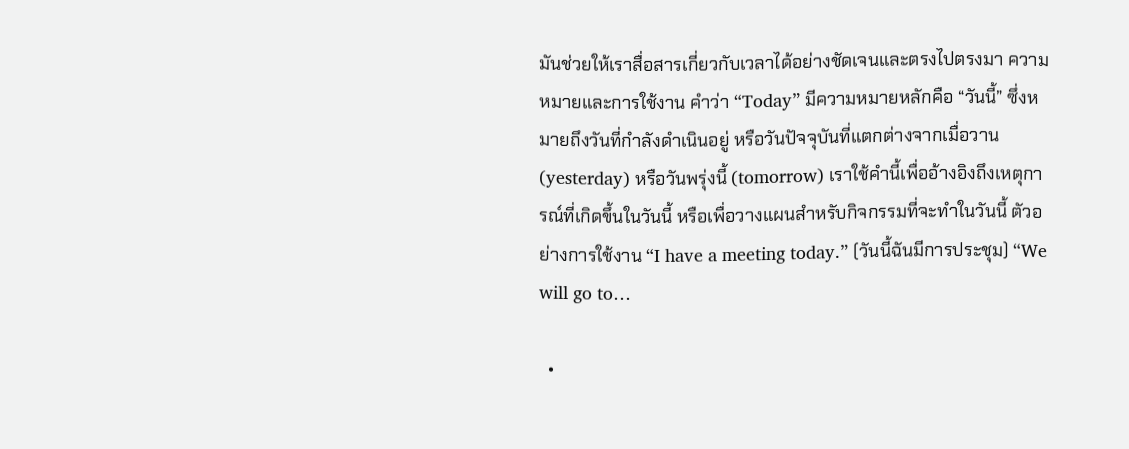มันช่วยให้เราสื่อสารเกี่ยวกับเวลาได้อย่างชัดเจนและตรงไปตรงมา ความหมายและการใช้งาน คำว่า “Today” มีความหมายหลักคือ “วันนี้” ซึ่งหมายถึงวันที่กำลังดำเนินอยู่ หรือวันปัจจุบันที่แตกต่างจากเมื่อวาน (yesterday) หรือวันพรุ่งนี้ (tomorrow) เราใช้คำนี้เพื่ออ้างอิงถึงเหตุการณ์ที่เกิดขึ้นในวันนี้ หรือเพื่อวางแผนสำหรับกิจกรรมที่จะทำในวันนี้ ตัวอย่างการใช้งาน “I have a meeting today.” (วันนี้ฉันมีการประชุม) “We will go to…

  •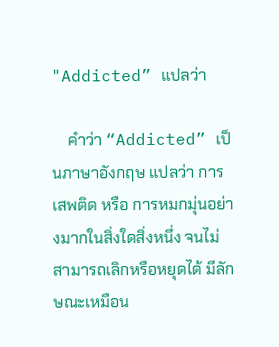"Addicted” แปลว่า

    คำว่า “Addicted” เป็นภาษาอังกฤษ แปลว่า การเสพติด หรือ การหมกมุ่นอย่างมากในสิ่งใดสิ่งหนึ่ง จนไม่สามารถเลิกหรือหยุดได้ มีลักษณะเหมือน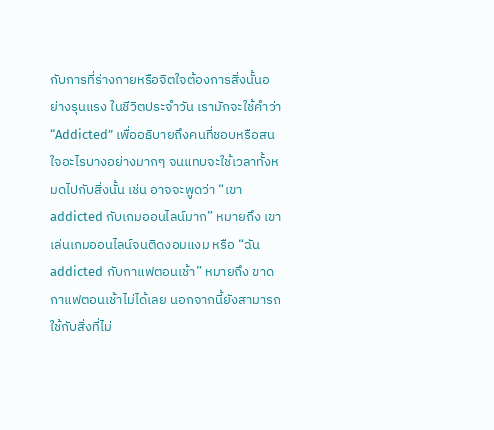กับการที่ร่างกายหรือจิตใจต้องการสิ่งนั้นอย่างรุนแรง ในชีวิตประจำวัน เรามักจะใช้คำว่า “Addicted” เพื่ออธิบายถึงคนที่ชอบหรือสนใจอะไรบางอย่างมากๆ จนแทบจะใช้เวลาทั้งหมดไปกับสิ่งนั้น เช่น อาจจะพูดว่า “เขา addicted กับเกมออนไลน์มาก” หมายถึง เขาเล่นเกมออนไลน์จนติดงอมแงม หรือ “ฉัน addicted กับกาแฟตอนเช้า” หมายถึง ขาดกาแฟตอนเช้าไม่ได้เลย นอกจากนี้ยังสามารถใช้กับสิ่งที่ไม่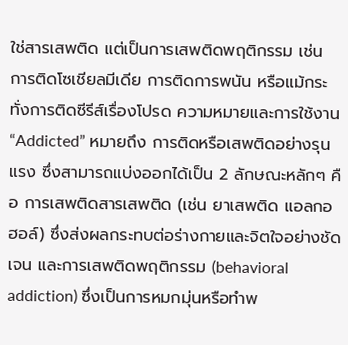ใช่สารเสพติด แต่เป็นการเสพติดพฤติกรรม เช่น การติดโซเชียลมีเดีย การติดการพนัน หรือแม้กระทั่งการติดซีรีส์เรื่องโปรด ความหมายและการใช้งาน “Addicted” หมายถึง การติดหรือเสพติดอย่างรุนแรง ซึ่งสามารถแบ่งออกได้เป็น 2 ลักษณะหลักๆ คือ การเสพติดสารเสพติด (เช่น ยาเสพติด แอลกอฮอล์) ซึ่งส่งผลกระทบต่อร่างกายและจิตใจอย่างชัดเจน และการเสพติดพฤติกรรม (behavioral addiction) ซึ่งเป็นการหมกมุ่นหรือทำพ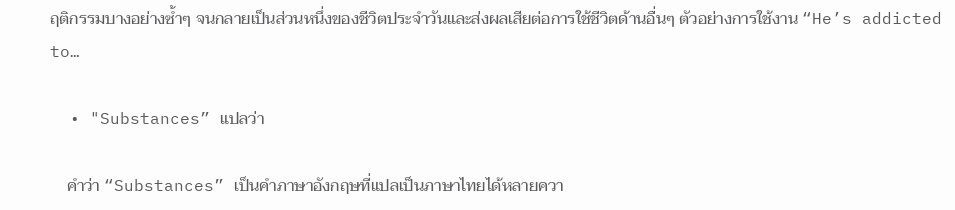ฤติกรรมบางอย่างซ้ำๆ จนกลายเป็นส่วนหนึ่งของชีวิตประจำวันและส่งผลเสียต่อการใช้ชีวิตด้านอื่นๆ ตัวอย่างการใช้งาน “He’s addicted to…

  • "Substances” แปลว่า

    คำว่า “Substances” เป็นคำภาษาอังกฤษที่แปลเป็นภาษาไทยได้หลายควา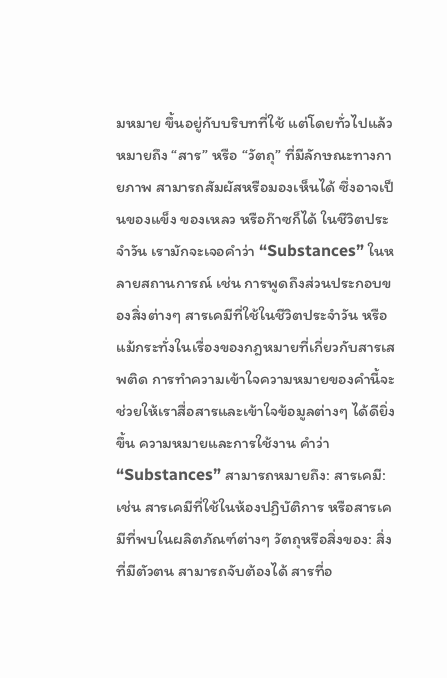มหมาย ขึ้นอยู่กับบริบทที่ใช้ แต่โดยทั่วไปแล้ว หมายถึง “สาร” หรือ “วัตถุ” ที่มีลักษณะทางกายภาพ สามารถสัมผัสหรือมองเห็นได้ ซึ่งอาจเป็นของแข็ง ของเหลว หรือก๊าซก็ได้ ในชีวิตประจำวัน เรามักจะเจอคำว่า “Substances” ในหลายสถานการณ์ เช่น การพูดถึงส่วนประกอบของสิ่งต่างๆ สารเคมีที่ใช้ในชีวิตประจำวัน หรือแม้กระทั่งในเรื่องของกฎหมายที่เกี่ยวกับสารเสพติด การทำความเข้าใจความหมายของคำนี้จะช่วยให้เราสื่อสารและเข้าใจข้อมูลต่างๆ ได้ดียิ่งขึ้น ความหมายและการใช้งาน คำว่า “Substances” สามารถหมายถึง: สารเคมี: เช่น สารเคมีที่ใช้ในห้องปฏิบัติการ หรือสารเคมีที่พบในผลิตภัณฑ์ต่างๆ วัตถุหรือสิ่งของ: สิ่งที่มีตัวตน สามารถจับต้องได้ สารที่อ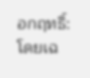อกฤทธิ์: โดยเฉ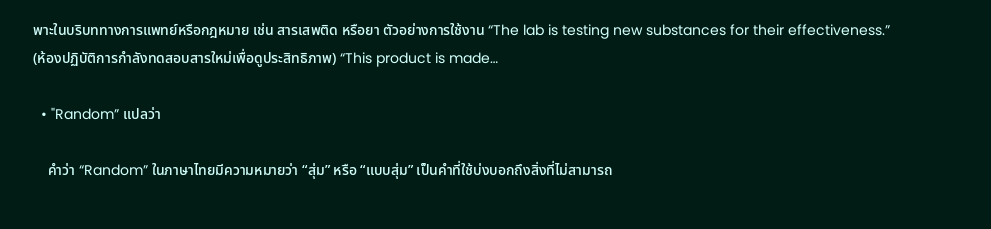พาะในบริบททางการแพทย์หรือกฎหมาย เช่น สารเสพติด หรือยา ตัวอย่างการใช้งาน “The lab is testing new substances for their effectiveness.” (ห้องปฏิบัติการกำลังทดสอบสารใหม่เพื่อดูประสิทธิภาพ) “This product is made…

  • "Random” แปลว่า

    คำว่า “Random” ในภาษาไทยมีความหมายว่า “สุ่ม” หรือ “แบบสุ่ม” เป็นคำที่ใช้บ่งบอกถึงสิ่งที่ไม่สามารถ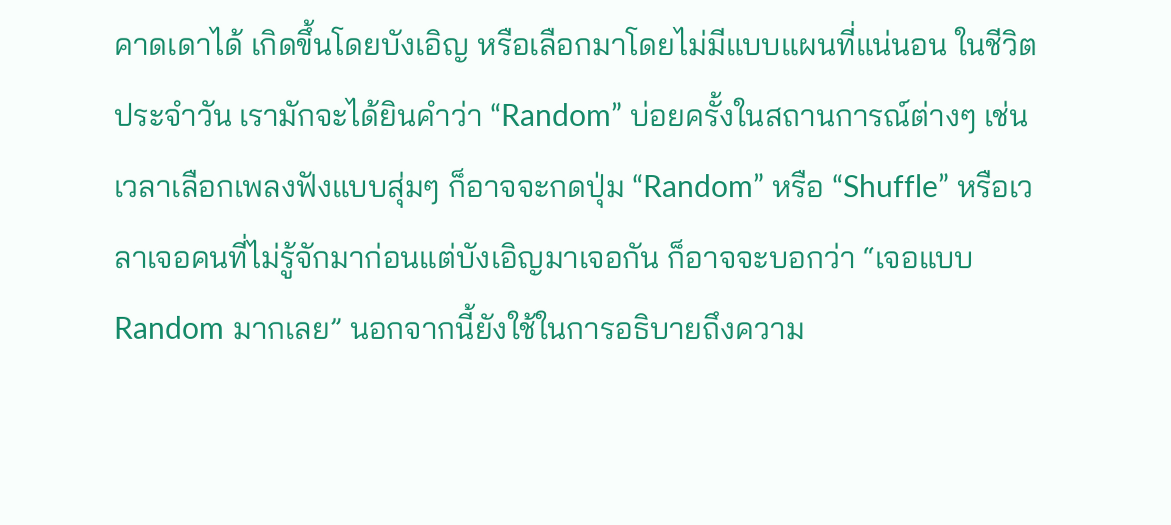คาดเดาได้ เกิดขึ้นโดยบังเอิญ หรือเลือกมาโดยไม่มีแบบแผนที่แน่นอน ในชีวิตประจำวัน เรามักจะได้ยินคำว่า “Random” บ่อยครั้งในสถานการณ์ต่างๆ เช่น เวลาเลือกเพลงฟังแบบสุ่มๆ ก็อาจจะกดปุ่ม “Random” หรือ “Shuffle” หรือเวลาเจอคนที่ไม่รู้จักมาก่อนแต่บังเอิญมาเจอกัน ก็อาจจะบอกว่า “เจอแบบ Random มากเลย” นอกจากนี้ยังใช้ในการอธิบายถึงความ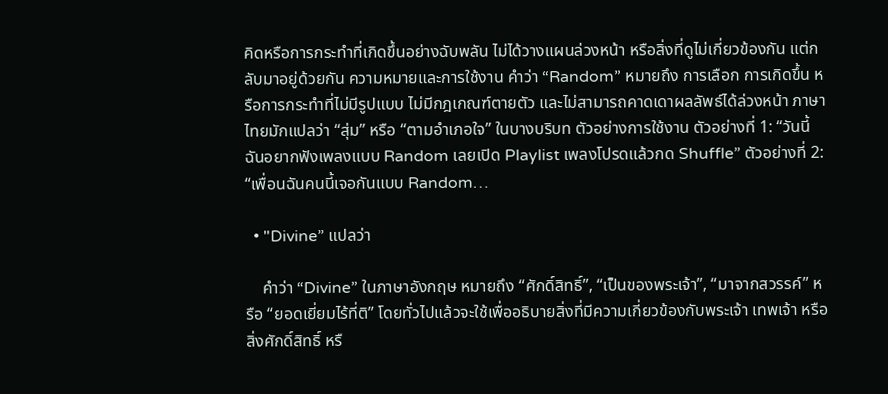คิดหรือการกระทำที่เกิดขึ้นอย่างฉับพลัน ไม่ได้วางแผนล่วงหน้า หรือสิ่งที่ดูไม่เกี่ยวข้องกัน แต่กลับมาอยู่ด้วยกัน ความหมายและการใช้งาน คำว่า “Random” หมายถึง การเลือก การเกิดขึ้น หรือการกระทำที่ไม่มีรูปแบบ ไม่มีกฎเกณฑ์ตายตัว และไม่สามารถคาดเดาผลลัพธ์ได้ล่วงหน้า ภาษาไทยมักแปลว่า “สุ่ม” หรือ “ตามอำเภอใจ” ในบางบริบท ตัวอย่างการใช้งาน ตัวอย่างที่ 1: “วันนี้ฉันอยากฟังเพลงแบบ Random เลยเปิด Playlist เพลงโปรดแล้วกด Shuffle” ตัวอย่างที่ 2: “เพื่อนฉันคนนี้เจอกันแบบ Random…

  • "Divine” แปลว่า

    คำว่า “Divine” ในภาษาอังกฤษ หมายถึง “ศักดิ์สิทธิ์”, “เป็นของพระเจ้า”, “มาจากสวรรค์” หรือ “ยอดเยี่ยมไร้ที่ติ” โดยทั่วไปแล้วจะใช้เพื่ออธิบายสิ่งที่มีความเกี่ยวข้องกับพระเจ้า เทพเจ้า หรือสิ่งศักดิ์สิทธิ์ หรื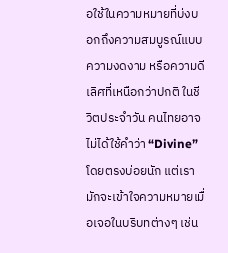อใช้ในความหมายที่บ่งบอกถึงความสมบูรณ์แบบ ความงดงาม หรือความดีเลิศที่เหนือกว่าปกติ ในชีวิตประจำวัน คนไทยอาจไม่ได้ใช้คำว่า “Divine” โดยตรงบ่อยนัก แต่เรามักจะเข้าใจความหมายเมื่อเจอในบริบทต่างๆ เช่น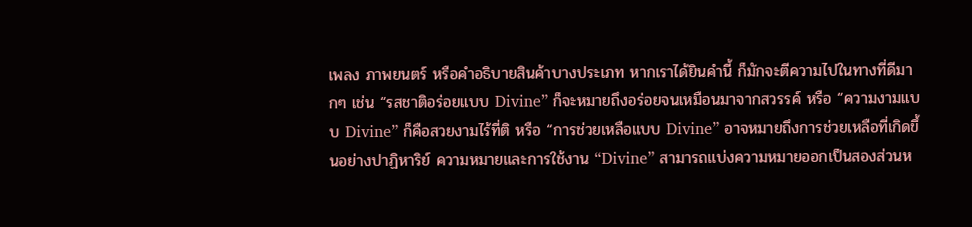เพลง ภาพยนตร์ หรือคำอธิบายสินค้าบางประเภท หากเราได้ยินคำนี้ ก็มักจะตีความไปในทางที่ดีมากๆ เช่น “รสชาติอร่อยแบบ Divine” ก็จะหมายถึงอร่อยจนเหมือนมาจากสวรรค์ หรือ “ความงามแบบ Divine” ก็คือสวยงามไร้ที่ติ หรือ “การช่วยเหลือแบบ Divine” อาจหมายถึงการช่วยเหลือที่เกิดขึ้นอย่างปาฏิหาริย์ ความหมายและการใช้งาน “Divine” สามารถแบ่งความหมายออกเป็นสองส่วนห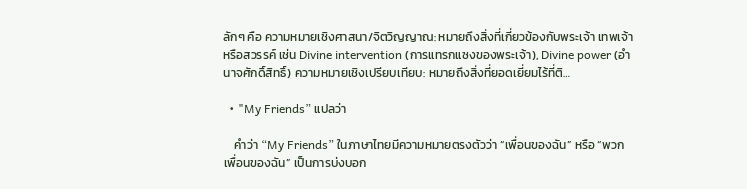ลักๆ คือ ความหมายเชิงศาสนา/จิตวิญญาณ: หมายถึงสิ่งที่เกี่ยวข้องกับพระเจ้า เทพเจ้า หรือสวรรค์ เช่น Divine intervention (การแทรกแซงของพระเจ้า), Divine power (อำนาจศักดิ์สิทธิ์) ความหมายเชิงเปรียบเทียบ: หมายถึงสิ่งที่ยอดเยี่ยมไร้ที่ติ…

  • "My Friends” แปลว่า

    คำว่า “My Friends” ในภาษาไทยมีความหมายตรงตัวว่า “เพื่อนของฉัน” หรือ “พวกเพื่อนของฉัน” เป็นการบ่งบอก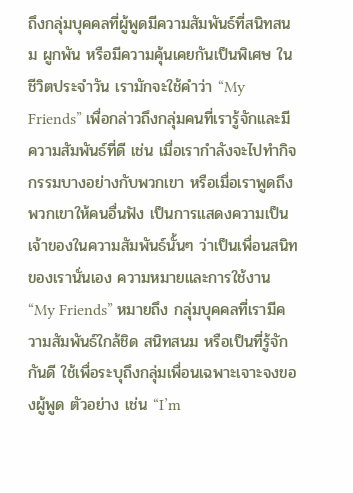ถึงกลุ่มบุคคลที่ผู้พูดมีความสัมพันธ์ที่สนิทสนม ผูกพัน หรือมีความคุ้นเคยกันเป็นพิเศษ ในชีวิตประจำวัน เรามักจะใช้คำว่า “My Friends” เพื่อกล่าวถึงกลุ่มคนที่เรารู้จักและมีความสัมพันธ์ที่ดี เช่น เมื่อเรากำลังจะไปทำกิจกรรมบางอย่างกับพวกเขา หรือเมื่อเราพูดถึงพวกเขาให้คนอื่นฟัง เป็นการแสดงความเป็นเจ้าของในความสัมพันธ์นั้นๆ ว่าเป็นเพื่อนสนิทของเรานั่นเอง ความหมายและการใช้งาน “My Friends” หมายถึง กลุ่มบุคคลที่เรามีความสัมพันธ์ใกล้ชิด สนิทสนม หรือเป็นที่รู้จักกันดี ใช้เพื่อระบุถึงกลุ่มเพื่อนเฉพาะเจาะจงของผู้พูด ตัวอย่าง เช่น “I’m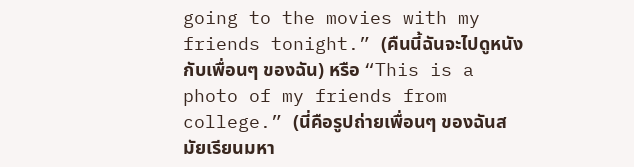going to the movies with my friends tonight.” (คืนนี้ฉันจะไปดูหนังกับเพื่อนๆ ของฉัน) หรือ “This is a photo of my friends from college.” (นี่คือรูปถ่ายเพื่อนๆ ของฉันสมัยเรียนมหา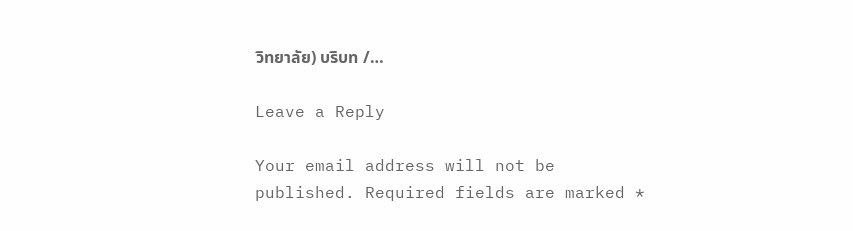วิทยาลัย) บริบท /…

Leave a Reply

Your email address will not be published. Required fields are marked *